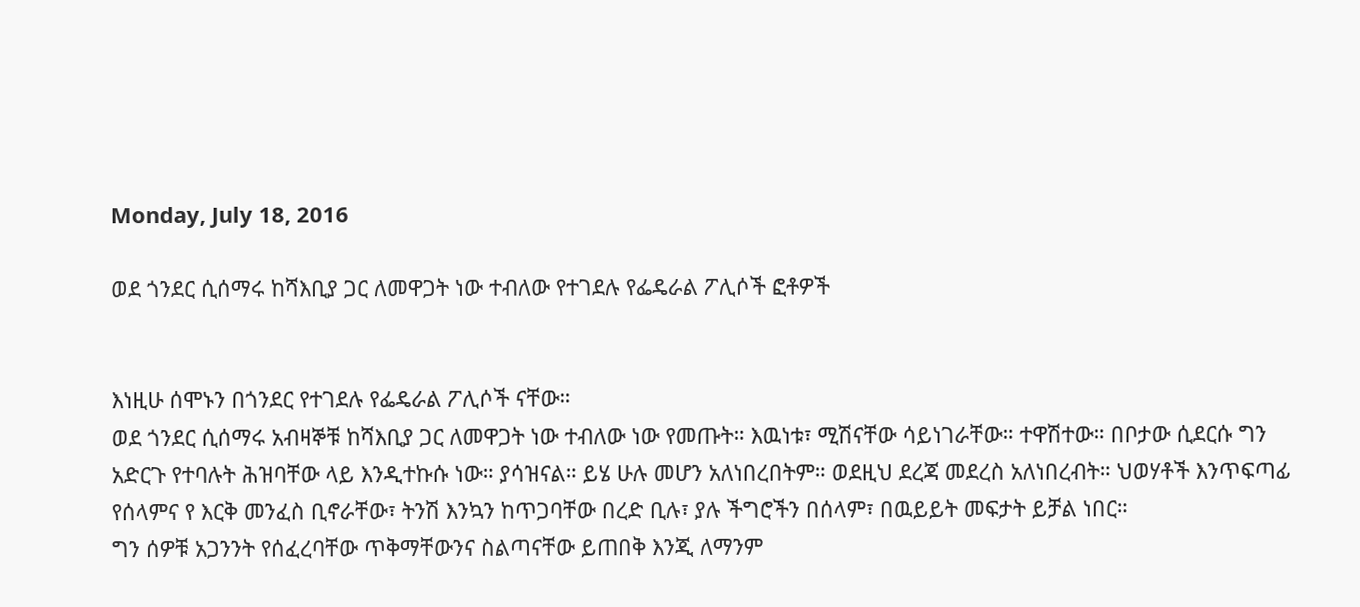Monday, July 18, 2016

ወደ ጎንደር ሲሰማሩ ከሻእቢያ ጋር ለመዋጋት ነው ተብለው የተገደሉ የፌዴራል ፖሊሶች ፎቶዎች


እነዚሁ ሰሞኑን በጎንደር የተገደሉ የፌዴራል ፖሊሶች ናቸው።
ወደ ጎንደር ሲሰማሩ አብዛኞቹ ከሻእቢያ ጋር ለመዋጋት ነው ተብለው ነው የመጡት። እዉነቱ፣ ሚሽናቸው ሳይነገራቸው። ተዋሽተው። በቦታው ሲደርሱ ግን አድርጉ የተባሉት ሕዝባቸው ላይ እንዲተኩሱ ነው። ያሳዝናል። ይሄ ሁሉ መሆን አለነበረበትም። ወደዚህ ደረጃ መደረስ አለነበረብት። ህወሃቶች እንጥፍጣፊ የሰላምና የ እርቅ መንፈስ ቢኖራቸው፣ ትንሽ እንኳን ከጥጋባቸው በረድ ቢሉ፣ ያሉ ችግሮችን በሰላም፣ በዉይይት መፍታት ይቻል ነበር።
ግን ሰዎቹ አጋንንት የሰፈረባቸው ጥቅማቸውንና ስልጣናቸው ይጠበቅ እንጂ ለማንም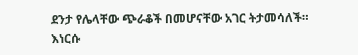ደንታ የሌላቸው ጭራቆች በመሆናቸው አገር ትታመሳለች።
እነርሱ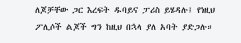ለጆቻቸው ጋር እረፍት ዱባይና ፓሪስ ይሄዳሉ፤ የነዚህ ፖሊሶች ልጆች ግን ከዚህ በኋላ ያለ አባት ያድጋሉ።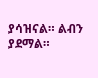ያሳዝናል። ልብን ያደማል።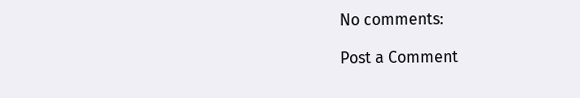No comments:

Post a Comment